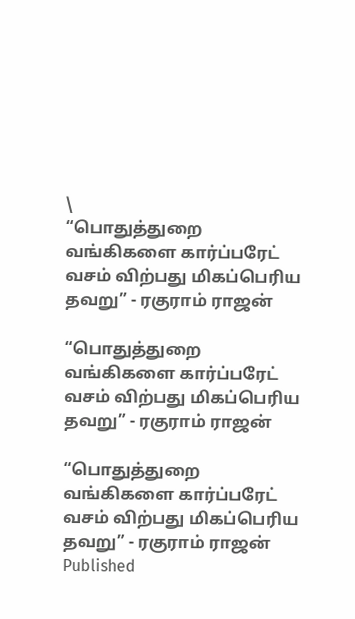\
“பொதுத்துறை வங்கிகளை கார்ப்பரேட் வசம் விற்பது மிகப்பெரிய தவறு” - ரகுராம் ராஜன்

“பொதுத்துறை வங்கிகளை கார்ப்பரேட் வசம் விற்பது மிகப்பெரிய தவறு” - ரகுராம் ராஜன்

“பொதுத்துறை வங்கிகளை கார்ப்பரேட் வசம் விற்பது மிகப்பெரிய தவறு” - ரகுராம் ராஜன்
Published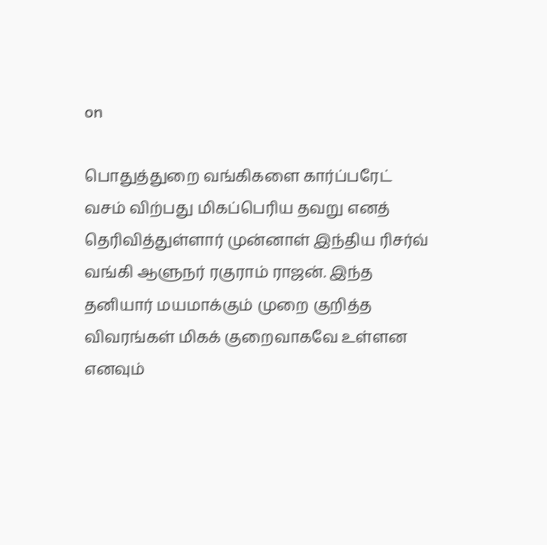on

பொதுத்துறை வங்கிகளை கார்ப்பரேட் வசம் விற்பது மிகப்பெரிய தவறு எனத் தெரிவித்துள்ளார் முன்னாள் இந்திய ரிசர்வ் வங்கி ஆளுநர் ரகுராம் ராஜன். இந்த தனியார் மயமாக்கும் முறை குறித்த விவரங்கள் மிகக் குறைவாகவே உள்ளன எனவும்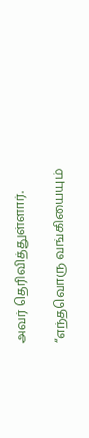அவர் தெரிவித்துள்ளார்.

“எந்தவொரு வங்கியையும்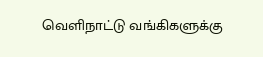வெளிநாட்டு வங்கிகளுக்கு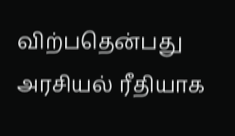விற்பதென்பது அரசியல் ரீதியாக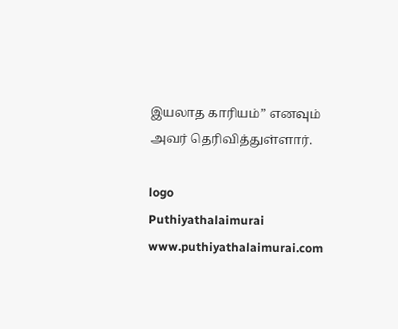இயலாத காரியம்” எனவும் அவர் தெரிவித்துள்ளார்.

logo
Puthiyathalaimurai
www.puthiyathalaimurai.com